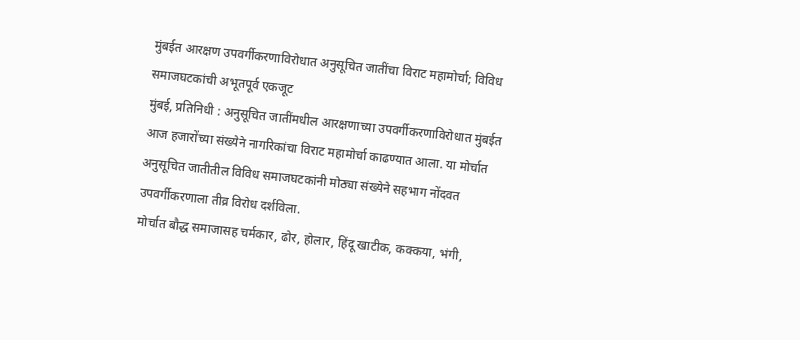मुंबईत आरक्षण उपवर्गीकरणाविरोधात अनुसूचित जातींचा विराट महामोर्चा; विविध समाजघटकांची अभूतपूर्व एकजूट
मुंबई, प्रतिनिधी : अनुसूचित जातींमधील आरक्षणाच्या उपवर्गीकरणाविरोधात मुंबईत आज हजारोंच्या संख्येने नागरिकांचा विराट महामोर्चा काढण्यात आला. या मोर्चात अनुसूचित जातीतील विविध समाजघटकांनी मोठ्या संख्येने सहभाग नोंदवत उपवर्गीकरणाला तीव्र विरोध दर्शविला.
मोर्चात बौद्ध समाजासह चर्मकार, ढोर, होलार, हिंदू खाटीक, कक्कया, भंगी,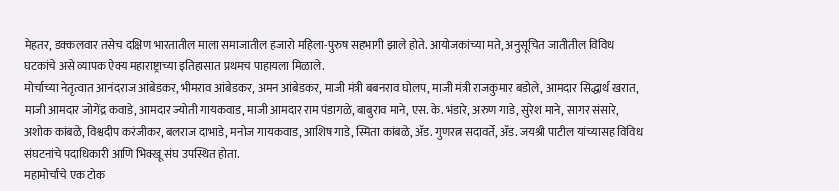मेहतर, डक्कलवार तसेच दक्षिण भारतातील माला समाजातील हजारो महिला-पुरुष सहभागी झाले होते. आयोजकांच्या मते, अनुसूचित जातीतील विविध घटकांचे असे व्यापक ऐक्य महाराष्ट्राच्या इतिहासात प्रथमच पाहायला मिळाले.
मोर्चाच्या नेतृत्वात आनंदराज आंबेडकर, भीमराव आंबेडकर, अमन आंबेडकर, माजी मंत्री बबनराव घोलप, माजी मंत्री राजकुमार बडोले, आमदार सिद्धार्थ खरात, माजी आमदार जोगेंद्र कवाडे, आमदार ज्योती गायकवाड, माजी आमदार राम पंडागळे, बाबुराव माने, एस. के. भंडारे, अरुण गाडे, सुरेश माने, सागर संसारे, अशोक कांबळे, विश्वदीप करंजीकर, बलराज दाभाडे, मनोज गायकवाड, आशिष गाडे, स्मिता कांबळे, ॲड. गुणरत्न सदावर्ते, ॲड. जयश्री पाटील यांच्यासह विविध संघटनांचे पदाधिकारी आणि भिक्खू संघ उपस्थित होता.
महामोर्चाचे एक टोक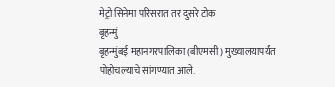मेट्रो सिनेमा परिसरात तर दुसरे टोक
बृहन्मुं
बृहन्मुंबई महानगरपालिका (बीएमसी) मुख्यालयापर्यंत पोहोचल्याचे सांगण्यात आले.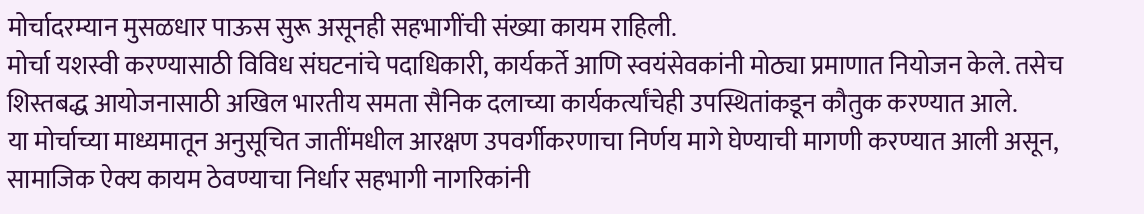मोर्चादरम्यान मुसळधार पाऊस सुरू असूनही सहभागींची संख्या कायम राहिली.
मोर्चा यशस्वी करण्यासाठी विविध संघटनांचे पदाधिकारी, कार्यकर्ते आणि स्वयंसेवकांनी मोठ्या प्रमाणात नियोजन केले. तसेच शिस्तबद्ध आयोजनासाठी अखिल भारतीय समता सैनिक दलाच्या कार्यकर्त्यांचेही उपस्थितांकडून कौतुक करण्यात आले.
या मोर्चाच्या माध्यमातून अनुसूचित जातींमधील आरक्षण उपवर्गीकरणाचा निर्णय मागे घेण्याची मागणी करण्यात आली असून, सामाजिक ऐक्य कायम ठेवण्याचा निर्धार सहभागी नागरिकांनी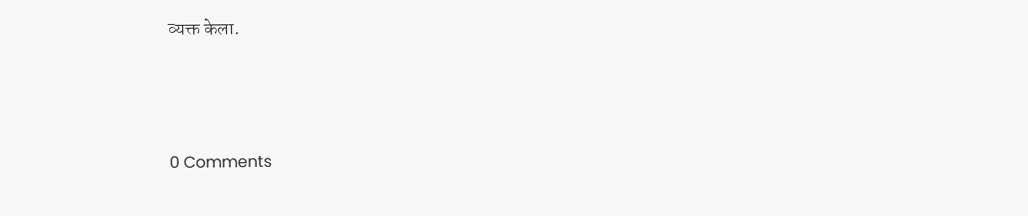व्यक्त केला.





0 Comments